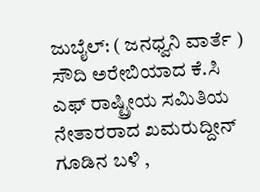ಜುಬೈಲ್: ( ಜನಧ್ವನಿ ವಾರ್ತೆ ) ಸೌದಿ ಅರೇಬಿಯಾದ ಕೆ.ಸಿ ಎಫ್ ರಾಷ್ಟ್ರೀಯ ಸಮಿತಿಯ ನೇತಾರರಾದ ಖಮರುದ್ದೀನ್ ಗೂಡಿನ ಬಳಿ ,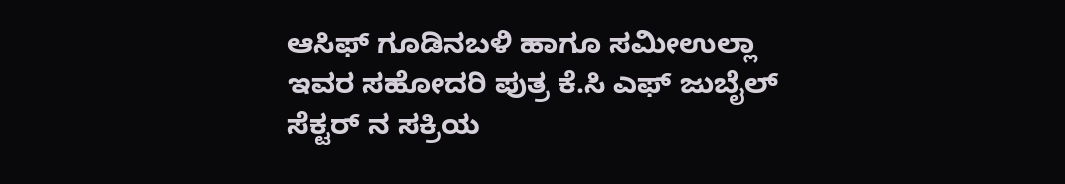ಆಸಿಫ್ ಗೂಡಿನಬಳಿ ಹಾಗೂ ಸಮೀಉಲ್ಲಾ ಇವರ ಸಹೋದರಿ ಪುತ್ರ ಕೆ.ಸಿ ಎಫ್ ಜುಬೈಲ್ ಸೆಕ್ಟರ್ ನ ಸಕ್ರಿಯ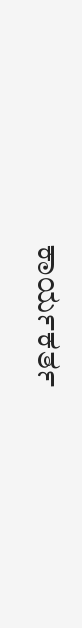ಕಾರ್ಯಕರ್ತ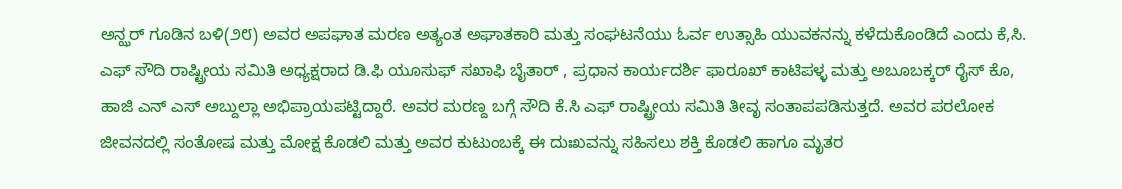ಅನ್ಝರ್ ಗೂಡಿನ ಬಳಿ(೨೮) ಅವರ ಅಪಘಾತ ಮರಣ ಅತ್ಯಂತ ಅಘಾತಕಾರಿ ಮತ್ತು ಸಂಘಟನೆಯು ಓರ್ವ ಉತ್ಸಾಹಿ ಯುವಕನನ್ನು ಕಳೆದುಕೊಂಡಿದೆ ಎಂದು ಕೆ,ಸಿ. ಎಫ್ ಸೌದಿ ರಾಷ್ಟ್ರೀಯ ಸಮಿತಿ ಅಧ್ಯಕ್ಷರಾದ ಡಿ.ಫಿ ಯೂಸುಫ್ ಸಖಾಫಿ ಬೈತಾರ್ , ಪ್ರಧಾನ ಕಾರ್ಯದರ್ಶಿ ಫಾರೂಖ್ ಕಾಟಿಪಳ್ಳ ಮತ್ತು ಅಬೂಬಕ್ಕರ್ ರೈಸ್ ಕೊ, ಹಾಜಿ ಎನ್ ಎಸ್ ಅಬ್ದುಲ್ಲಾ ಅಭಿಪ್ರಾಯಪಟ್ಟಿದ್ದಾರೆ. ಅವರ ಮರಣ್ದ ಬಗ್ಗೆ ಸೌದಿ ಕೆ.ಸಿ ಎಫ್ ರಾಷ್ಟ್ರೀಯ ಸಮಿತಿ ತೀವೃ ಸಂತಾಪಪಡಿಸುತ್ತದೆ. ಅವರ ಪರಲೋಕ ಜೀವನದಲ್ಲಿ ಸಂತೋಷ ಮತ್ತು ಮೋಕ್ಷ ಕೊಡಲಿ ಮತ್ತು ಅವರ ಕುಟುಂಬಕ್ಕೆ ಈ ದುಃಖವನ್ನು ಸಹಿಸಲು ಶಕ್ತಿ ಕೊಡಲಿ ಹಾಗೂ ಮೃತರ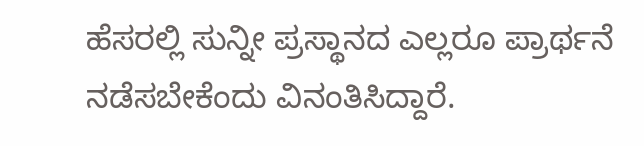ಹೆಸರಲ್ಲಿ ಸುನ್ನೀ ಪ್ರಸ್ಥಾನದ ಎಲ್ಲರೂ ಪ್ರಾರ್ಥನೆ ನಡೆಸಬೇಕೆಂದು ವಿನಂತಿಸಿದ್ದಾರೆ.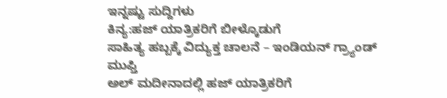ಇನ್ನಷ್ಟು ಸುದ್ದಿಗಳು
ಕಿನ್ಯ:ಹಜ್ ಯಾತ್ರಿಕರಿಗೆ ಬೀಳ್ಕೊಡುಗೆ
ಸಾಹಿತ್ಯ ಹಬ್ಬಕ್ಕೆ ವಿದ್ಯುಕ್ತ ಚಾಲನೆ – ಇಂಡಿಯನ್ ಗ್ರ್ಯಾಂಡ್ ಮುಫ್ತಿ
ಅಲ್ ಮದೀನಾದಲ್ಲಿ ಹಜ್ ಯಾತ್ರಿಕರಿಗೆ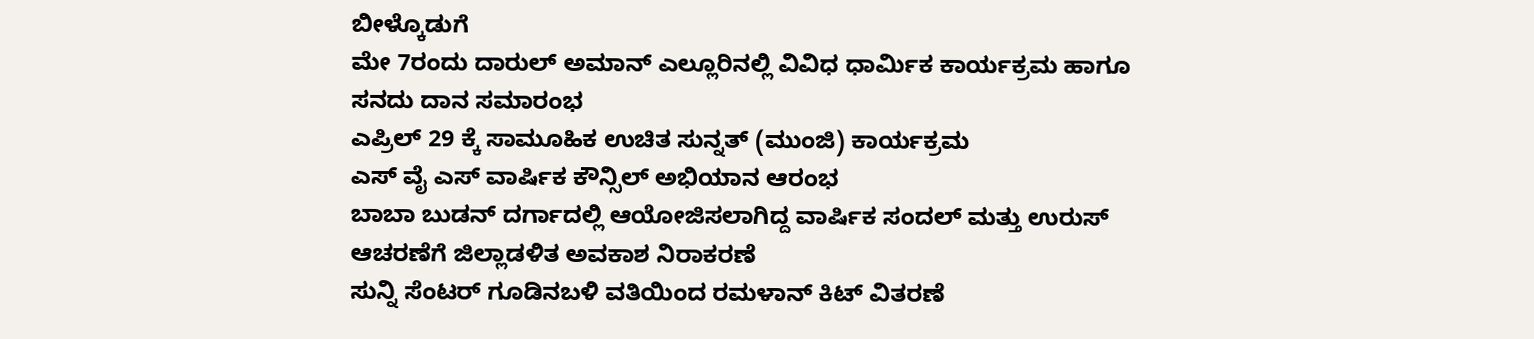ಬೀಳ್ಕೊಡುಗೆ
ಮೇ 7ರಂದು ದಾರುಲ್ ಅಮಾನ್ ಎಲ್ಲೂರಿನಲ್ಲಿ ವಿವಿಧ ಧಾರ್ಮಿಕ ಕಾರ್ಯಕ್ರಮ ಹಾಗೂ ಸನದು ದಾನ ಸಮಾರಂಭ
ಎಪ್ರಿಲ್ 29 ಕ್ಕೆ ಸಾಮೂಹಿಕ ಉಚಿತ ಸುನ್ನತ್ (ಮುಂಜಿ) ಕಾರ್ಯಕ್ರಮ
ಎಸ್ ವೈ ಎಸ್ ವಾರ್ಷಿಕ ಕೌನ್ಸಿಲ್ ಅಭಿಯಾನ ಆರಂಭ
ಬಾಬಾ ಬುಡನ್ ದರ್ಗಾದಲ್ಲಿ ಆಯೋಜಿಸಲಾಗಿದ್ದ ವಾರ್ಷಿಕ ಸಂದಲ್ ಮತ್ತು ಉರುಸ್ ಆಚರಣೆಗೆ ಜಿಲ್ಲಾಡಳಿತ ಅವಕಾಶ ನಿರಾಕರಣೆ
ಸುನ್ನಿ ಸೆಂಟರ್ ಗೂಡಿನಬಳಿ ವತಿಯಿಂದ ರಮಳಾನ್ ಕಿಟ್ ವಿತರಣೆ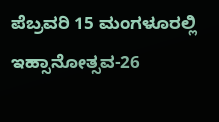ಪೆಬ್ರವರಿ 15 ಮಂಗಳೂರಲ್ಲಿ ಇಹ್ಸಾನೋತ್ಸವ-26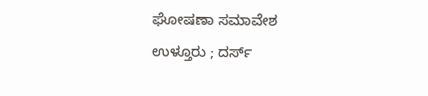ಘೋಷಣಾ ಸಮಾವೇಶ
ಉಳ್ತೂರು ; ದರ್ಸ್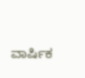ವಾರ್ಷಿಕ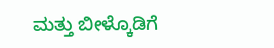ಮತ್ತು ಬೀಳ್ಕೊಡಿಗೆ